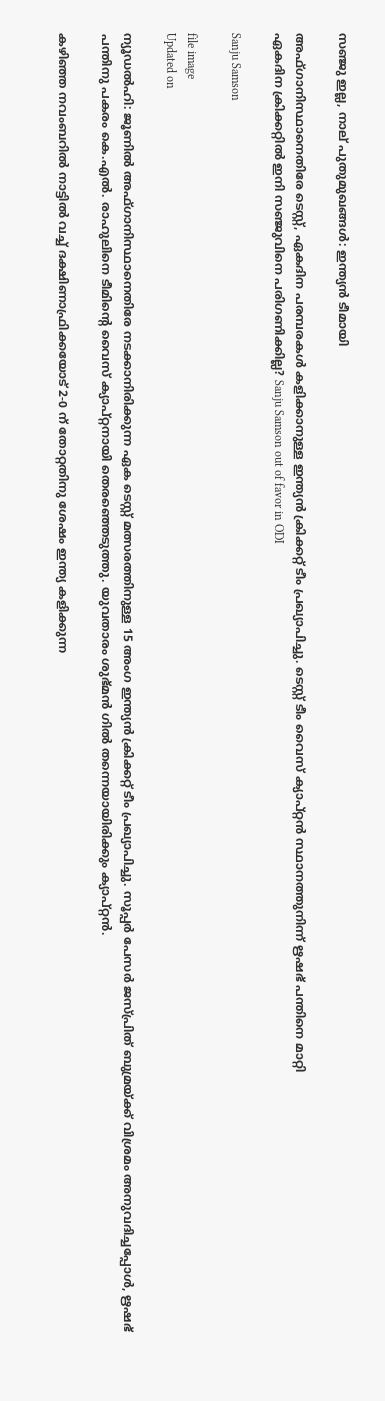സഞ്ജു ഇല്ല, നാല് പുതുമുഖങ്ങൾ: ഇന്ത്യൻ ടീമായി

അഫ്ഗാനിസ്ഥാനെതിരേ ടെസ്റ്റ്, ഏകദിന പരമ്പരകൾ കളിക്കാനുള്ള ഇന്ത്യൻ ക്രിക്കറ്റ് ടീം പ്രഖ്യാപിച്ചു. ടെസ്റ്റ് ടീം വൈസ് ക്യാപ്റ്റൻ സ്ഥാനത്തുനിന്ന് ഋഷഭ് പന്തിനെ മാറ്റി
ഏകദിന ക്രിക്കറ്റിൽ ഇനി സഞ്ജുവിനെ പരിഗണിക്കില്ല? Sanju Samson out of favor in ODI

Sanju Samson

file image
Updated on

ന്യൂഡൽഹി: ജൂണിൽ അഫ്ഗാനിസ്ഥാനെതിരേ നടക്കാനിരിക്കുന്ന ഏക ടെസ്റ്റ് മത്സരത്തിനുള്ള 15 അംഗ ഇന്ത്യൻ ക്രിക്കറ്റ് ടീം പ്രഖ്യാപിച്ചു. സൂപ്പർ പേസർ ജസ്പ്രിത് ബുമ്രയ്ക്ക് വിശ്രമം അനുവദിച്ചപ്പോൾ, ഋഷഭ് പന്തിനു പകരം കെ.എൽ. രാഹുലിനെ ടീമിന്‍റെ വൈസ് ക്യാപ്റ്റനായി തെരഞ്ഞെടുത്തു. യുവതാരം ശുഭ്മൻ ഗിൽ തന്നെയായിരിക്കും ക്യാപ്റ്റൻ.

കഴിഞ്ഞ നവംബറിൽ നാട്ടിൽ വച്ച് ദക്ഷിണാഫ്രിക്കയോട് 2-0 ന് തോറ്റതിനു ശേഷം ഇന്ത്യ കളിക്കുന്ന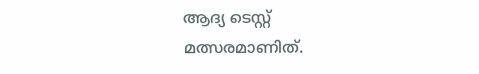ആദ്യ ടെസ്റ്റ് മത്സരമാണിത്.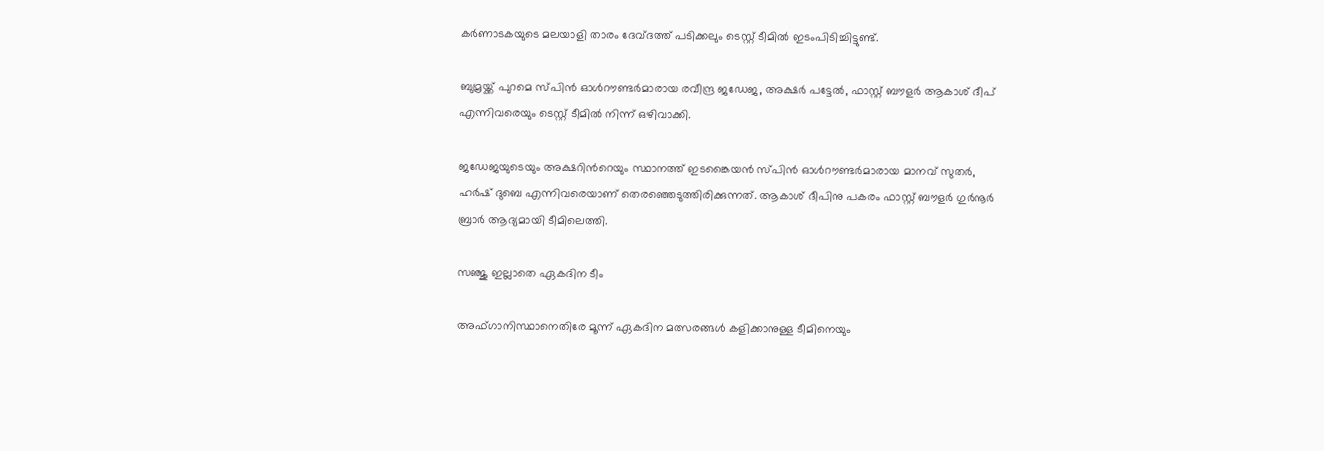കർണാടകയുടെ മലയാളി താരം ദേവ്ദത്ത് പടിക്കലും ടെസ്റ്റ് ടീമിൽ ഇടംപിടിച്ചിട്ടുണ്ട്.

ബുമ്രയ്ക്ക് പുറമെ സ്പിൻ ഓൾറൗണ്ടർമാരായ രവീന്ദ്ര ജഡേജ, അക്ഷർ പട്ടേൽ, ഫാസ്റ്റ് ബൗളർ ആകാശ് ദീപ് എന്നിവരെയും ടെസ്റ്റ് ടീമിൽ നിന്ന് ഒഴിവാക്കി.

ജഡേജയുടെയും അക്ഷറിന്‍റെയും സ്ഥാനത്ത് ഇടങ്കൈയൻ സ്പിൻ ഓൾറൗണ്ടർമാരായ മാനവ് സുതർ, ഹർഷ് ദുബെ എന്നിവരെയാണ് തെരഞ്ഞെടുത്തിരിക്കുന്നത്. ആകാശ് ദീപിനു പകരം ഫാസ്റ്റ് ബൗളർ ഗുർനൂർ ബ്രാർ ആദ്യമായി ടീമിലെത്തി.

സഞ്ജു ഇല്ലാതെ ഏകദിന ടീം

അഫ്ഗാനിസ്ഥാനെതിരേ മൂന്ന് ഏകദിന മത്സരങ്ങൾ കളിക്കാനുള്ള ടീമിനെയും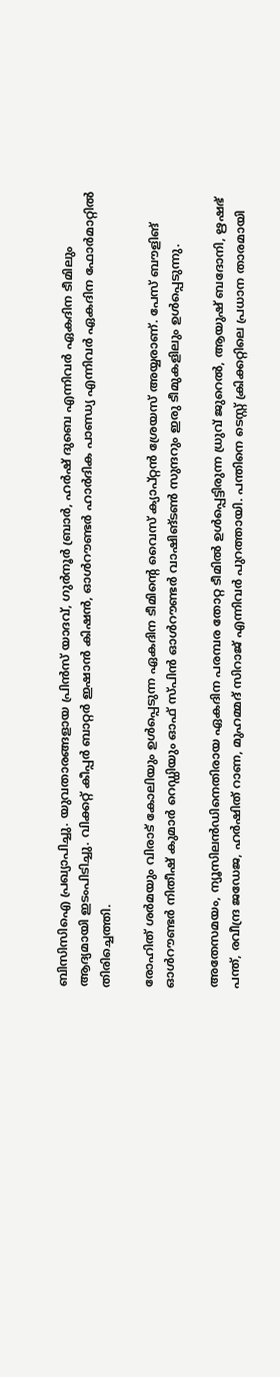ബിസിസിഐ പ്രഖ്യാപിച്ചു. യുവതാരങ്ങളായ പ്രിൻസ് യാദവ്, ഗുർനൂർ ബ്രാർ, ഹർഷ് ദുബെ എന്നിവർ ഏകദിന ടീമിലും ആദ്യമായി ഇടംപിടിച്ചു. വിക്കറ്റ് കീപ്പർ ബാറ്റർ ഇഷാൻ കിഷൻ, ഓൾറൗണ്ടർ ഹാർദിക പാണ്ഡ്യ എന്നിവർ ഏകദിന ഫോർമാറ്റിൽ തിരിച്ചെത്തി.

രോഹിത് ശർമയും വിരാട് കോലിയും ഉൾപ്പെടുന്ന ഏകദിന ടീമിന്‍റെ വൈസ് ക്യാപ്റ്റൻ ശ്രേയസ് അയ്യരാണ്. പേസ് ബൗളിങ് ഓൾറൗണ്ടർ നിതീഷ് കുമാർ റെഡ്ഡിയും ഓഫ് സ്പിൻ ഓൾറൗണ്ടർ വാഷിങ്ടൺ സുന്ദറും ഇരു ടീമുകളിലും ഉൾപ്പെടുന്നു.

അതേസമയം, ന്യൂസിലൻഡിനെതിരായ ഏകദിന പരമ്പര തോറ്റ ടീമിൽ ഉൾപ്പെട്ടിരുന്ന ധ്രുവ് ജുറെൽ, ആയുഷ് ബദോനി, ഋഷഭ് പന്ത്, രവീന്ദ്ര ജഡേജ, ഹർഷിത് റാണ, മുഹമ്മദ് സിറാജ് എന്നിവർ പുറത്തായി. പന്തിനെ ടെസ്റ്റ് ക്രിക്കറ്റിലെ പ്രധാന താരമായി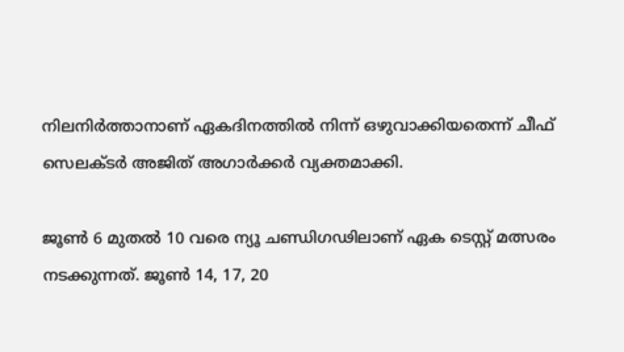നിലനിർത്താനാണ് ഏകദിനത്തിൽ നിന്ന് ഒഴുവാക്കിയതെന്ന് ചീഫ് സെലക്ടർ അജിത് അഗാർക്കർ വ്യക്തമാക്കി.

ജൂൺ 6 മുതൽ 10 വരെ ന്യൂ ചണ്ഡിഗഢിലാണ് ഏക ടെസ്റ്റ് മത്സരം നടക്കുന്നത്. ജൂൺ 14, 17, 20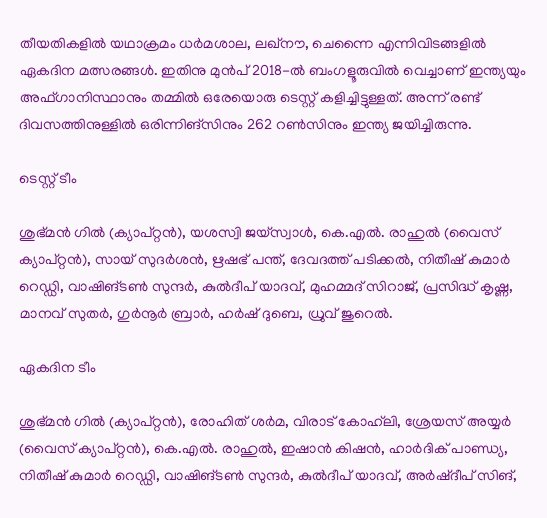തീയതികളിൽ യഥാക്രമം ധർമശാല, ലഖ്നൗ, ചെന്നൈ എന്നിവിടങ്ങളിൽ ഏകദിന മത്സരങ്ങൾ. ഇതിനു മുൻപ് 2018-ൽ ബംഗളൂരുവിൽ വെച്ചാണ് ഇന്ത്യയും അഫ്ഗാനിസ്ഥാനും തമ്മിൽ ഒരേയൊരു ടെസ്റ്റ് കളിച്ചിട്ടുള്ളത്. അന്ന് രണ്ട് ദിവസത്തിനുള്ളിൽ ഒരിന്നിങ്സിനും 262 റൺസിനും ഇന്ത്യ ജയിച്ചിരുന്നു.

ടെസ്റ്റ് ടീം

ശുഭ്മൻ ഗിൽ (ക്യാപ്റ്റൻ), യശസ്വി ജയ്‌സ്വാൾ, കെ.എൽ. രാഹുൽ (വൈസ് ക്യാപ്റ്റൻ), സായ് സുദർശൻ, ഋഷഭ് പന്ത്, ദേവദത്ത് പടിക്കൽ, നിതീഷ് കുമാർ റെഡ്ഡി, വാഷിങ്ടൺ സുന്ദർ, കുൽദീപ് യാദവ്, മുഹമ്മദ് സിറാജ്, പ്രസിദ്ധ് കൃഷ്ണ, മാനവ് സുതർ, ഗുർനൂർ ബ്രാർ, ഹർഷ് ദുബെ, ധ്രുവ് ജുറെൽ.

ഏകദിന ടീം

ശുഭ്മൻ ഗിൽ (ക്യാപ്റ്റൻ), രോഹിത് ശർമ, വിരാട് കോഹ്‌ലി, ശ്രേയസ് അയ്യർ (വൈസ് ക്യാപ്റ്റൻ), കെ.എൽ. രാഹുൽ, ഇഷാൻ കിഷൻ, ഹാർദിക് പാണ്ഡ്യ, നിതീഷ് കുമാർ റെഡ്ഡി, വാഷിങ്ടൺ സുന്ദർ, കുൽദീപ് യാദവ്, അർഷ്ദീപ് സിങ്,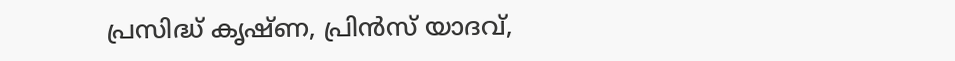പ്രസിദ്ധ് കൃഷ്ണ, പ്രിൻസ് യാദവ്,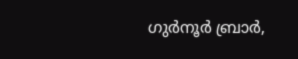ഗുർനൂർ ബ്രാർ,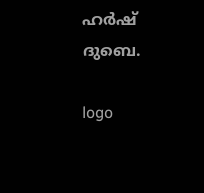ഹർഷ് ദുബെ.

logo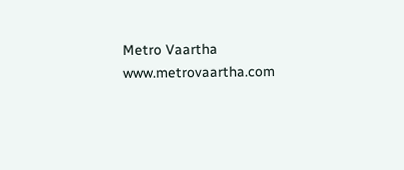Metro Vaartha
www.metrovaartha.com